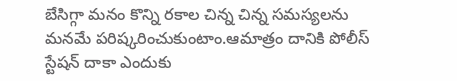బేసిగ్గా మనం కొన్ని రకాల చిన్న చిన్న సమస్యలను మనమే పరిష్కరించుకుంటాం.ఆమాత్రం దానికి పోలీస్ స్టేషన్ దాకా ఎందుకు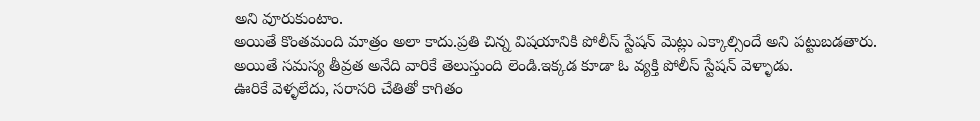అని వూరుకుంటాం.
అయితే కొంతమంది మాత్రం అలా కాదు.ప్రతి చిన్న విషయానికి పోలీస్ స్టేషన్ మెట్లు ఎక్కాల్సిందే అని పట్టుబడతారు.
అయితే సమస్య తీవ్రత అనేది వారికే తెలుస్తుంది లెండి.ఇక్కడ కూడా ఓ వ్యక్తి పోలీస్ స్టేషన్ వెళ్ళాడు.
ఊరికే వెళ్ళలేదు, సరాసరి చేతితో కాగితం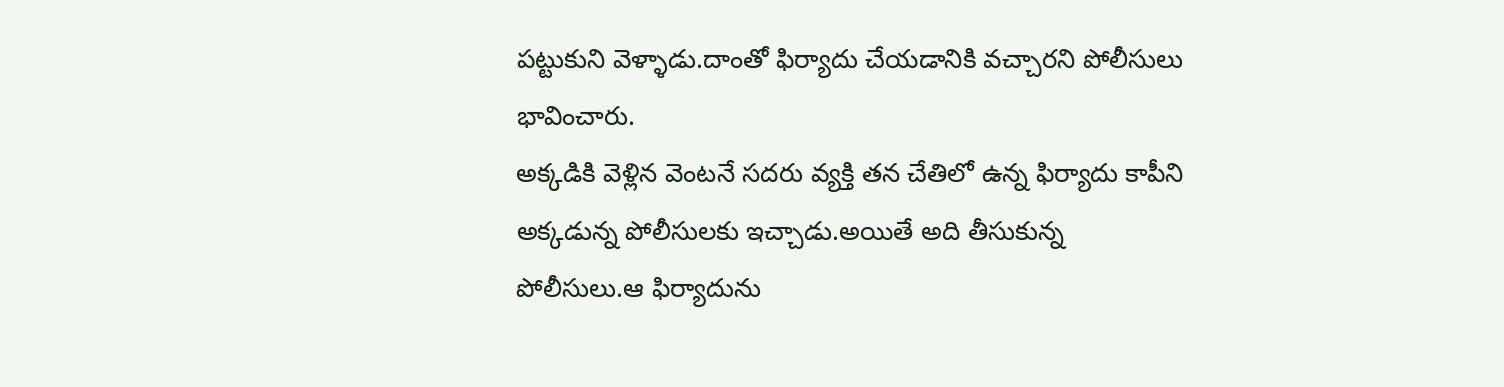పట్టుకుని వెళ్ళాడు.దాంతో ఫిర్యాదు చేయడానికి వచ్చారని పోలీసులు భావించారు.
అక్కడికి వెళ్లిన వెంటనే సదరు వ్యక్తి తన చేతిలో ఉన్న ఫిర్యాదు కాపీని అక్కడున్న పోలీసులకు ఇచ్చాడు.అయితే అది తీసుకున్న పోలీసులు.ఆ ఫిర్యాదును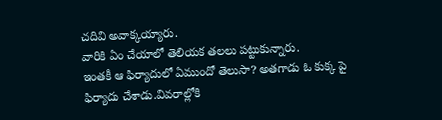చదివి అవాక్కయ్యారు.
వారికి ఏం చేయాలో తెలియక తలలు పట్టుకున్నారు.
ఇంతకీ ఆ ఫిర్యాదులో ఏముందో తెలుసా? అతగాడు ఓ కుక్క పై ఫిర్యాదు చేశాడు.వివరాల్లోకి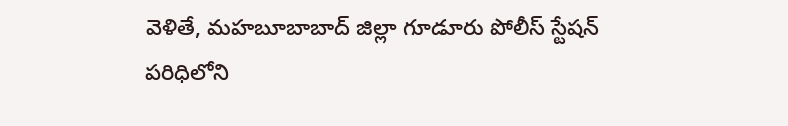వెళితే, మహబూబాబాద్ జిల్లా గూడూరు పోలీస్ స్టేషన్ పరిధిలోని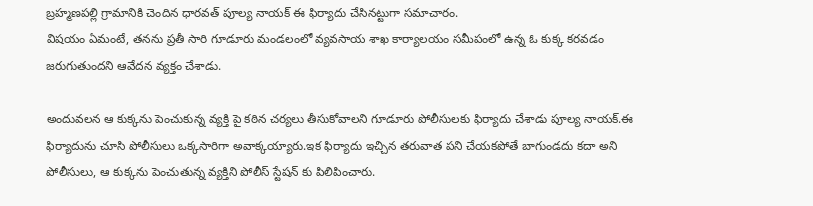బ్రహ్మణపల్లి గ్రామానికి చెందిన ధారవత్ పూల్య నాయక్ ఈ ఫిర్యాదు చేసినట్టుగా సమాచారం.
విషయం ఏమంటే, తనను ప్రతీ సారి గూడూరు మండలంలో వ్యవసాయ శాఖ కార్యాలయం సమీపంలో ఉన్న ఓ కుక్క కరవడం జరుగుతుందని ఆవేదన వ్యక్తం చేశాడు.

అందువలన ఆ కుక్కను పెంచుకున్న వ్యక్తి పై కఠిన చర్యలు తీసుకోవాలని గూడూరు పోలీసులకు ఫిర్యాదు చేశాడు పూల్య నాయక్.ఈ ఫిర్యాదును చూసి పోలీసులు ఒక్కసారిగా అవాక్కయ్యారు.ఇక ఫిర్యాదు ఇచ్చిన తరువాత పని చేయకపోతే బాగుండదు కదా అని పోలీసులు, ఆ కుక్కను పెంచుతున్న వ్యక్తిని పోలీస్ స్టేషన్ కు పిలిపించారు.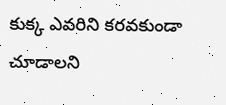కుక్క ఎవరిని కరవకుండా చూడాలని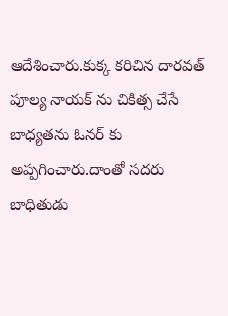ఆదేశించారు.కుక్క కరిచిన దారవత్ పూల్య నాయక్ ను చికిత్స చేసే బాధ్యతను ఓనర్ కు అప్పగించారు.దాంతో సదరు బాధితుడు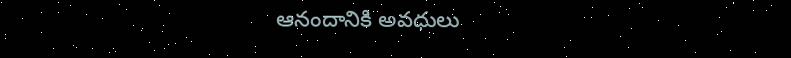ఆనందానికి అవధులు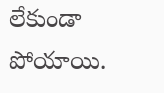లేకుండా పోయాయి.